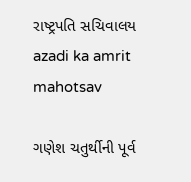રાષ્ટ્રપતિ સચિવાલય
azadi ka amrit mahotsav

ગણેશ ચતુર્થીની પૂર્વ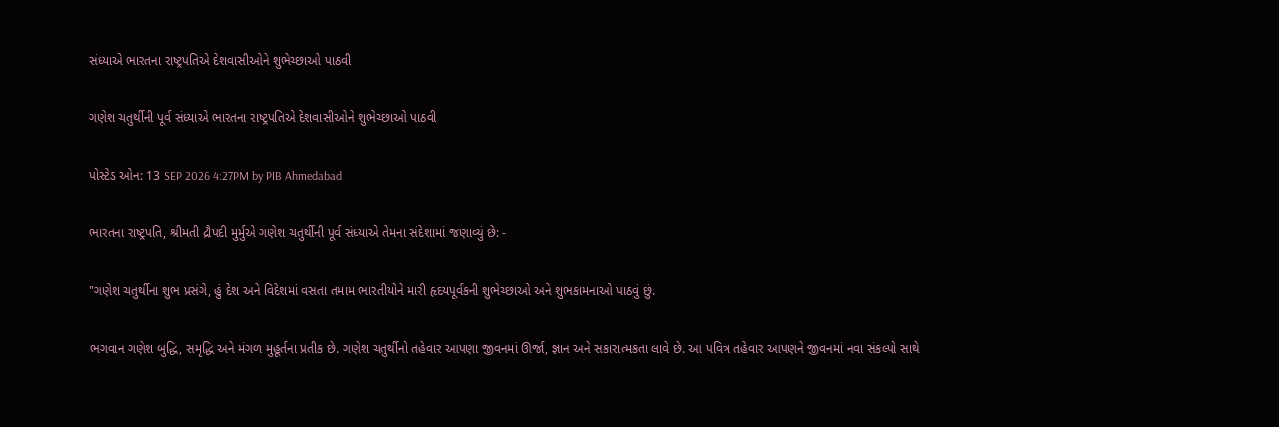સંધ્યાએ ભારતના રાષ્ટ્રપતિએ દેશવાસીઓને શુભેચ્છાઓ પાઠવી

ગણેશ ચતુર્થીની પૂર્વ સંધ્યાએ ભારતના રાષ્ટ્રપતિએ દેશવાસીઓને શુભેચ્છાઓ પાઠવી

પોસ્ટેડ ઓન: 13 SEP 2026 4:27PM by PIB Ahmedabad

ભારતના રાષ્ટ્રપતિ, શ્રીમતી દ્રૌપદી મુર્મુએ ગણેશ ચતુર્થીની પૂર્વ સંધ્યાએ તેમના સંદેશામાં જણાવ્યું છે: -

"ગણેશ ચતુર્થીના શુભ પ્રસંગે, હું દેશ અને વિદેશમાં વસતા તમામ ભારતીયોને મારી હૃદયપૂર્વકની શુભેચ્છાઓ અને શુભકામનાઓ પાઠવું છું.

ભગવાન ગણેશ બુદ્ધિ, સમૃદ્ધિ અને મંગળ મુહૂર્તના પ્રતીક છે. ગણેશ ચતુર્થીનો તહેવાર આપણા જીવનમાં ઊર્જા, જ્ઞાન અને સકારાત્મકતા લાવે છે. આ પવિત્ર તહેવાર આપણને જીવનમાં નવા સંકલ્પો સાથે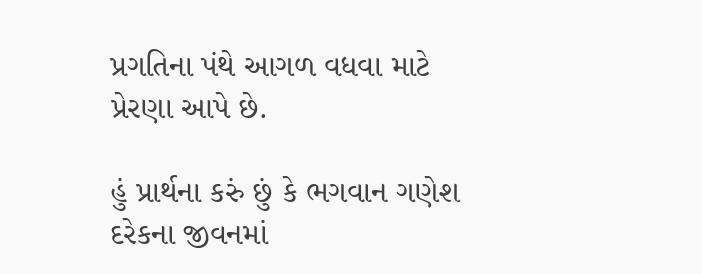પ્રગતિના પંથે આગળ વધવા માટે પ્રેરણા આપે છે.

હું પ્રાર્થના કરું છું કે ભગવાન ગણેશ દરેકના જીવનમાં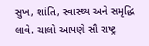સુખ, શાંતિ, સ્વાસ્થ્ય અને સમૃદ્ધિ લાવે. ચાલો આપણે સૌ રાષ્ટ્ર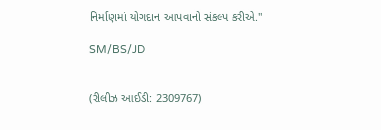નિર્માણમાં યોગદાન આપવાનો સંકલ્પ કરીએ."

SM/BS/JD


(રીલીઝ આઈડી: 2309767)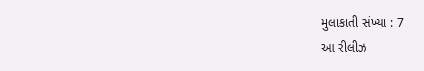મુલાકાતી સંખ્યા : 7
આ રીલીઝ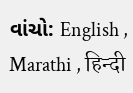વાંચો: English , Marathi , हिन्दी